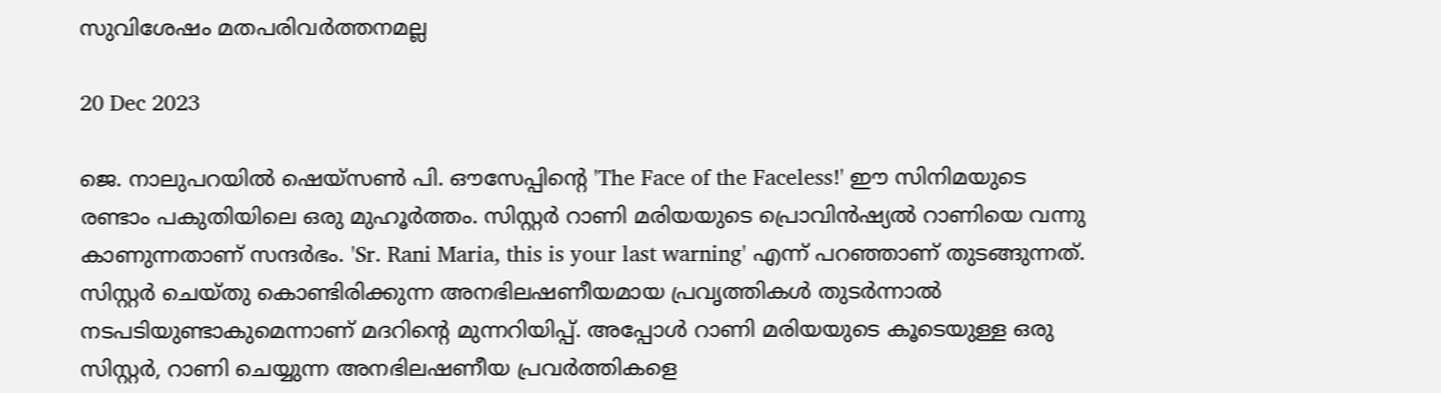സുവിശേഷം മതപരിവർത്തനമല്ല

20 Dec 2023

ജെ. നാലുപറയിൽ ഷെയ്സൺ പി. ഔസേപ്പിന്റെ 'The Face of the Faceless!' ഈ സിനിമയുടെ രണ്ടാം പകുതിയിലെ ഒരു മുഹൂർത്തം. സിസ്റ്റർ റാണി മരിയയുടെ പ്രൊവിൻഷ്യൽ റാണിയെ വന്നു കാണുന്നതാണ് സന്ദർഭം. 'Sr. Rani Maria, this is your last warning' എന്ന് പറഞ്ഞാണ് തുടങ്ങുന്നത്. സിസ്റ്റർ ചെയ്തു കൊണ്ടിരിക്കുന്ന അനഭിലഷണീയമായ പ്രവൃത്തികൾ തുടർന്നാൽ നടപടിയുണ്ടാകുമെന്നാണ് മദറിന്റെ മുന്നറിയിപ്പ്. അപ്പോൾ റാണി മരിയയുടെ കൂടെയുള്ള ഒരു സിസ്റ്റർ, റാണി ചെയ്യുന്ന അനഭിലഷണീയ പ്രവർത്തികളെ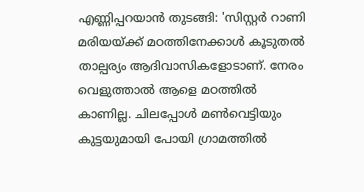എണ്ണിപ്പറയാൻ തുടങ്ങി: 'സിസ്റ്റർ റാണി മരിയയ്ക്ക് മഠത്തിനേക്കാൾ കൂടുതൽ താല്പര്യം ആദിവാസികളോടാണ്. നേരം വെളുത്താൽ ആളെ മഠത്തിൽ കാണില്ല. ചിലപ്പോൾ മൺവെട്ടിയും കുട്ടയുമായി പോയി ഗ്രാമത്തിൽ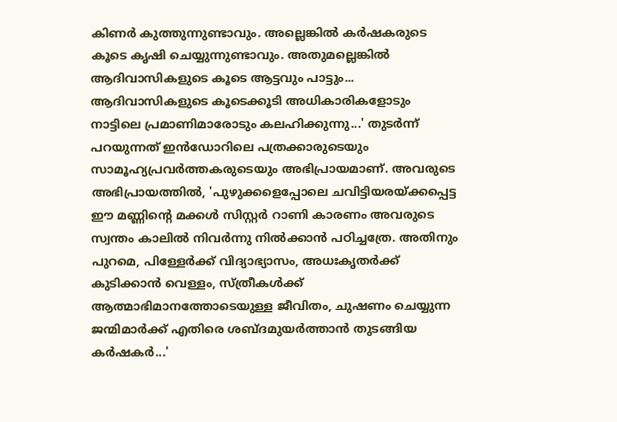കിണർ കുത്തുന്നുണ്ടാവും. അല്ലെങ്കിൽ കർഷകരുടെ കൂടെ കൃഷി ചെയ്യുന്നുണ്ടാവും. അതുമല്ലെങ്കിൽ ആദിവാസികളുടെ കൂടെ ആട്ടവും പാട്ടും... ആദിവാസികളുടെ കൂടെക്കൂടി അധികാരികളോടും നാട്ടിലെ പ്രമാണിമാരോടും കലഹിക്കുന്നു...' തുടർന്ന് പറയുന്നത് ഇൻഡോറിലെ പത്രക്കാരുടെയും സാമൂഹ്യപ്രവർത്തകരുടെയും അഭിപ്രായമാണ്. അവരുടെ അഭിപ്രായത്തിൽ, 'പുഴുക്കളെപ്പോലെ ചവിട്ടിയരയ്ക്കപ്പെട്ട ഈ മണ്ണിന്റെ മക്കൾ സിസ്റ്റർ റാണി കാരണം അവരുടെ സ്വന്തം കാലിൽ നിവർന്നു നിൽക്കാൻ പഠിച്ചത്രേ. അതിനും പുറമെ, പിള്ളേർക്ക് വിദ്യാഭ്യാസം, അധഃകൃതർക്ക് കുടിക്കാൻ വെള്ളം, സ്ത്രീകൾക്ക് ആത്മാഭിമാനത്തോടെയുള്ള ജീവിതം, ചുഷണം ചെയ്യുന്ന ജന്മിമാർക്ക് എതിരെ ശബ്ദമുയർത്താൻ തുടങ്ങിയ കർഷകർ...'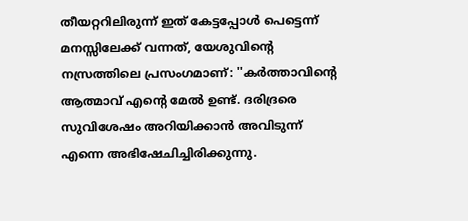തീയറ്ററിലിരുന്ന് ഇത് കേട്ടപ്പോൾ പെട്ടെന്ന് മനസ്സിലേക്ക് വന്നത്, യേശുവിന്റെ നസ്രത്തിലെ പ്രസംഗമാണ്: ''കർത്താവിന്റെ ആത്മാവ് എന്റെ മേൽ ഉണ്ട്. ദരിദ്രരെ സുവിശേഷം അറിയിക്കാൻ അവിടുന്ന് എന്നെ അഭിഷേചിച്ചിരിക്കുന്നു.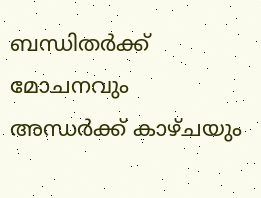ബന്ധിതർക്ക് മോചനവും അന്ധർക്ക് കാഴ്ചയും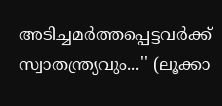അടിച്ചമർത്തപ്പെട്ടവർക്ക് സ്വാതന്ത്ര്യവും...'' (ലൂക്കാ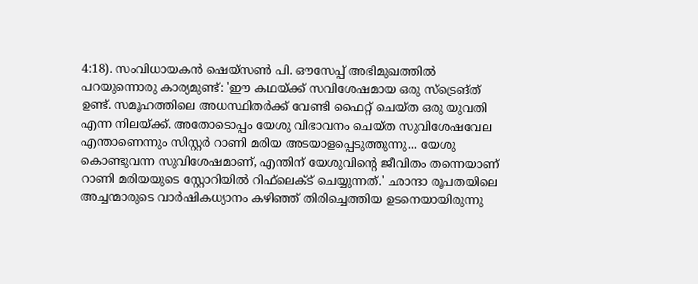4:18). സംവിധായകൻ ഷെയ്സൺ പി. ഔസേപ്പ് അഭിമുഖത്തിൽ പറയുന്നൊരു കാര്യമുണ്ട്: 'ഈ കഥയ്ക്ക് സവിശേഷമായ ഒരു സ്ട്രെങ്ത് ഉണ്ട്. സമൂഹത്തിലെ അധസ്ഥിതർക്ക് വേണ്ടി ഫൈറ്റ് ചെയ്ത ഒരു യുവതി എന്ന നിലയ്ക്ക്. അതോടൊപ്പം യേശു വിഭാവനം ചെയ്ത സുവിശേഷവേല എന്താണെന്നും സിസ്റ്റർ റാണി മരിയ അടയാളപ്പെടുത്തുന്നു... യേശു കൊണ്ടുവന്ന സുവിശേഷമാണ്, എന്തിന് യേശുവിന്റെ ജീവിതം തന്നെയാണ് റാണി മരിയയുടെ സ്റ്റോറിയിൽ റിഫ്‌ലെക്ട് ചെയ്യുന്നത്.' ഛാന്ദാ രൂപതയിലെ അച്ചന്മാരുടെ വാർഷികധ്യാനം കഴിഞ്ഞ് തിരിച്ചെത്തിയ ഉടനെയായിരുന്നു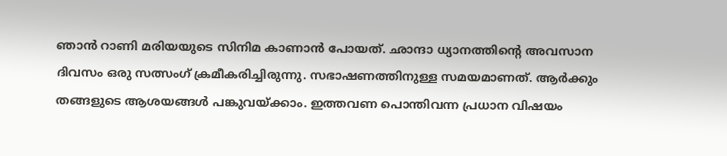ഞാൻ റാണി മരിയയുടെ സിനിമ കാണാൻ പോയത്. ഛാന്ദാ ധ്യാനത്തിന്റെ അവസാന ദിവസം ഒരു സത്സംഗ് ക്രമീകരിച്ചിരുന്നു. സഭാഷണത്തിനുള്ള സമയമാണത്. ആർക്കും തങ്ങളുടെ ആശയങ്ങൾ പങ്കുവയ്ക്കാം. ഇത്തവണ പൊന്തിവന്ന പ്രധാന വിഷയം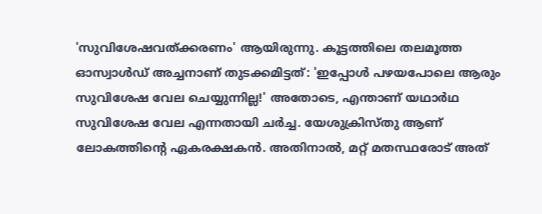'സുവിശേഷവത്ക്കരണം' ആയിരുന്നു. കൂട്ടത്തിലെ തലമൂത്ത ഓസ്വാൾഡ് അച്ചനാണ് തുടക്കമിട്ടത്: 'ഇപ്പോൾ പഴയപോലെ ആരും സുവിശേഷ വേല ചെയ്യുന്നില്ല!' അതോടെ, എന്താണ് യഥാർഥ സുവിശേഷ വേല എന്നതായി ചർച്ച. യേശുക്രിസ്തു ആണ് ലോകത്തിന്റെ ഏകരക്ഷകൻ. അതിനാൽ, മറ്റ് മതസ്ഥരോട് അത്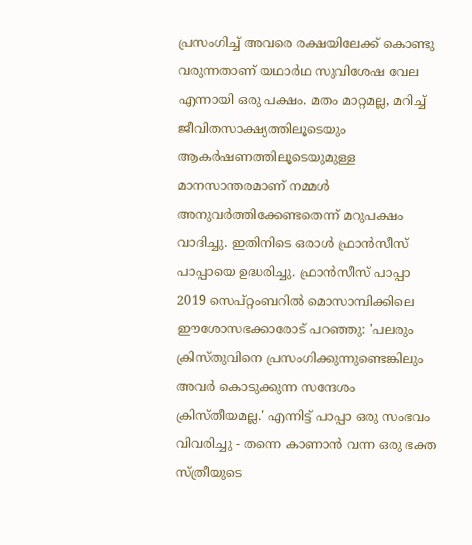പ്രസംഗിച്ച് അവരെ രക്ഷയിലേക്ക് കൊണ്ടു വരുന്നതാണ് യഥാർഥ സുവിശേഷ വേല എന്നായി ഒരു പക്ഷം. മതം മാറ്റമല്ല, മറിച്ച് ജീവിതസാക്ഷ്യത്തിലൂടെയും ആകർഷണത്തിലൂടെയുമുള്ള മാനസാന്തരമാണ് നമ്മൾ അനുവർത്തിക്കേണ്ടതെന്ന് മറുപക്ഷം വാദിച്ചു. ഇതിനിടെ ഒരാൾ ഫ്രാൻസീസ് പാപ്പായെ ഉദ്ധരിച്ചു. ഫ്രാൻസീസ് പാപ്പാ 2019 സെപ്റ്റംബറിൽ മൊസാമ്പിക്കിലെ ഈശോസഭക്കാരോട് പറഞ്ഞു: 'പലരും ക്രിസ്തുവിനെ പ്രസംഗിക്കുന്നുണ്ടെങ്കിലും അവർ കൊടുക്കുന്ന സന്ദേശം ക്രിസ്തീയമല്ല.' എന്നിട്ട് പാപ്പാ ഒരു സംഭവം വിവരിച്ചു - തന്നെ കാണാൻ വന്ന ഒരു ഭക്ത സ്ത്രീയുടെ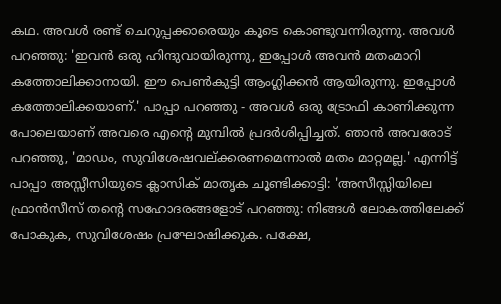കഥ. അവൾ രണ്ട് ചെറുപ്പക്കാരെയും കൂടെ കൊണ്ടുവന്നിരുന്നു. അവൾ പറഞ്ഞു: 'ഇവൻ ഒരു ഹിന്ദുവായിരുന്നു, ഇപ്പോൾ അവൻ മതംമാറി കത്തോലിക്കാനായി. ഈ പെൺകുട്ടി ആംഗ്ലിക്കൻ ആയിരുന്നു. ഇപ്പോൾ കത്തോലിക്കയാണ്.' പാപ്പാ പറഞ്ഞു - അവൾ ഒരു ട്രോഫി കാണിക്കുന്ന പോലെയാണ് അവരെ എന്റെ മുമ്പിൽ പ്രദർശിപ്പിച്ചത്. ഞാൻ അവരോട് പറഞ്ഞു, 'മാഡം, സുവിശേഷവല്ക്കരണമെന്നാൽ മതം മാറ്റമല്ല.' എന്നിട്ട് പാപ്പാ അസ്സീസിയുടെ ക്ലാസിക് മാതൃക ചൂണ്ടിക്കാട്ടി: 'അസീസ്സിയിലെ ഫ്രാൻസീസ് തന്റെ സഹോദരങ്ങളോട് പറഞ്ഞു: നിങ്ങൾ ലോകത്തിലേക്ക് പോകുക, സുവിശേഷം പ്രഘോഷിക്കുക. പക്ഷേ,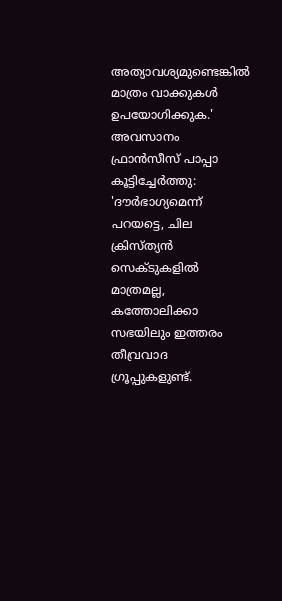അത്യാവശ്യമുണ്ടെങ്കിൽ മാത്രം വാക്കുകൾ ഉപയോഗിക്കുക.' അവസാനം ഫ്രാൻസീസ് പാപ്പാ കൂട്ടിച്ചേർത്തു: 'ദൗർഭാഗ്യമെന്ന് പറയട്ടെ, ചില ക്രിസ്ത്യൻ സെക്ടുകളിൽ മാത്രമല്ല, കത്തോലിക്കാ സഭയിലും ഇത്തരം തീവ്രവാദ ഗ്രൂപ്പുകളുണ്ട്.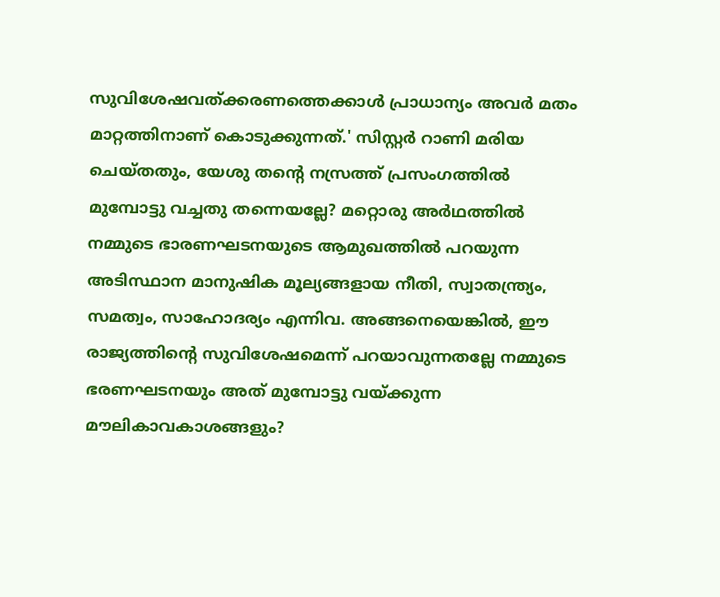സുവിശേഷവത്ക്കരണത്തെക്കാൾ പ്രാധാന്യം അവർ മതം മാറ്റത്തിനാണ് കൊടുക്കുന്നത്.' സിസ്റ്റർ റാണി മരിയ ചെയ്തതും, യേശു തന്റെ നസ്രത്ത് പ്രസംഗത്തിൽ മുമ്പോട്ടു വച്ചതു തന്നെയല്ലേ? മറ്റൊരു അർഥത്തിൽ നമ്മുടെ ഭാരണഘടനയുടെ ആമുഖത്തിൽ പറയുന്ന അടിസ്ഥാന മാനുഷിക മൂല്യങ്ങളായ നീതി, സ്വാതന്ത്ര്യം, സമത്വം, സാഹോദര്യം എന്നിവ. അങ്ങനെയെങ്കിൽ, ഈ രാജ്യത്തിന്റെ സുവിശേഷമെന്ന് പറയാവുന്നതല്ലേ നമ്മുടെ ഭരണഘടനയും അത് മുമ്പോട്ടു വയ്ക്കുന്ന മൗലികാവകാശങ്ങളും?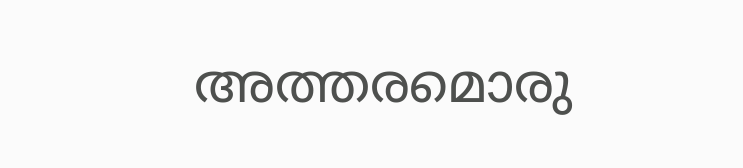അത്തരമൊരു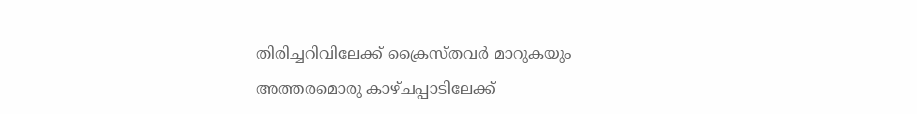തിരിച്ചറിവിലേക്ക് ക്രൈസ്തവർ മാറുകയും അത്തരമൊരു കാഴ്ചപ്പാടിലേക്ക്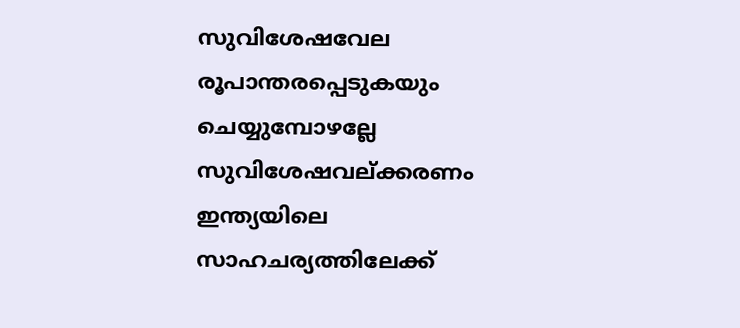സുവിശേഷവേല രൂപാന്തരപ്പെടുകയും ചെയ്യുമ്പോഴല്ലേ സുവിശേഷവല്ക്കരണം ഇന്ത്യയിലെ സാഹചര്യത്തിലേക്ക്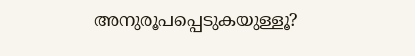അനുരൂപപ്പെടുകയുള്ളൂ?